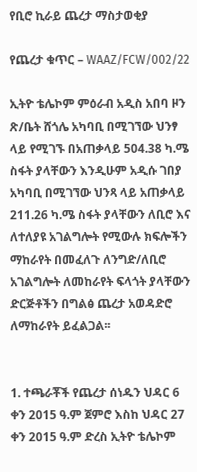የቢሮ ኪራይ ጨረታ ማስታወቂያ

የጨረታ ቁጥር – WAAZ/FCW/002/22

ኢትዮ ቴሌኮም ምዕራብ አዲስ አበባ ዞን ጽ/ቤት ሸጎሌ አካባቢ በሚገኘው ህንፃ ላይ የሚገኙ በአጠቃላይ 504.38 ካ.ሜ ስፋት ያላቸውን እንዲሁም አዲሱ ገበያ አካባቢ በሚገኘው ህንጻ ላይ አጠቃላይ 211.26 ካ.ሜ ስፋት ያላቸውን ለቢሮ እና ለተለያዩ አገልግሎት የሚውሉ ክፍሎችን ማከራየት በመፈለጉ ለንግድ/ለቢሮ አገልግሎት ለመከራየት ፍላጎት ያላቸውን ድርጅቶችን በግልፅ ጨረታ አወዳድሮ ለማከራየት ይፈልጋል፡፡


1. ተጫራቾች የጨረታ ሰነዱን ህዳር 6 ቀን 2015 ዓ.ም ጀምሮ እስከ ህዳር 27 ቀን 2015 ዓ.ም ድረስ ኢትዮ ቴሌኮም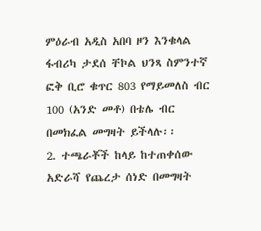ምዕራብ አዲስ አበባ ዞን እንቁላል ፋብሪካ ታደሰ ቸኮል ህንጻ ስምንተኛ ፎቅ ቢሮ ቁጥር 803 የማይመለስ ብር 100 (አንድ መቶ) በቴሌ ብር በመክፈል መግዛት ይችላሉ፡፡
2. ተጫራቾች ከላይ ከተጠቀሰው አድራሻ የጨረታ ሰነድ በመግዛት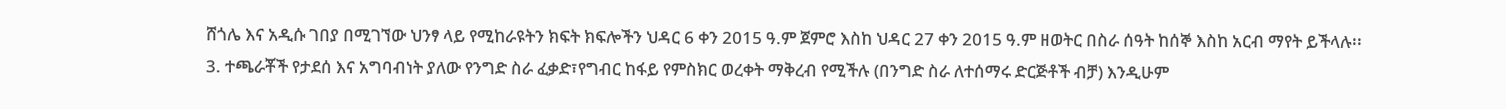ሸጎሌ እና አዲሱ ገበያ በሚገኘው ህንፃ ላይ የሚከራዩትን ክፍት ክፍሎችን ህዳር 6 ቀን 2015 ዓ.ም ጀምሮ እስከ ህዳር 27 ቀን 2015 ዓ.ም ዘወትር በስራ ሰዓት ከሰኞ እስከ አርብ ማየት ይችላሉ፡፡
3. ተጫራቾች የታደሰ እና አግባብነት ያለው የንግድ ስራ ፈቃድ፣የግብር ከፋይ የምስክር ወረቀት ማቅረብ የሚችሉ (በንግድ ስራ ለተሰማሩ ድርጅቶች ብቻ) እንዲሁም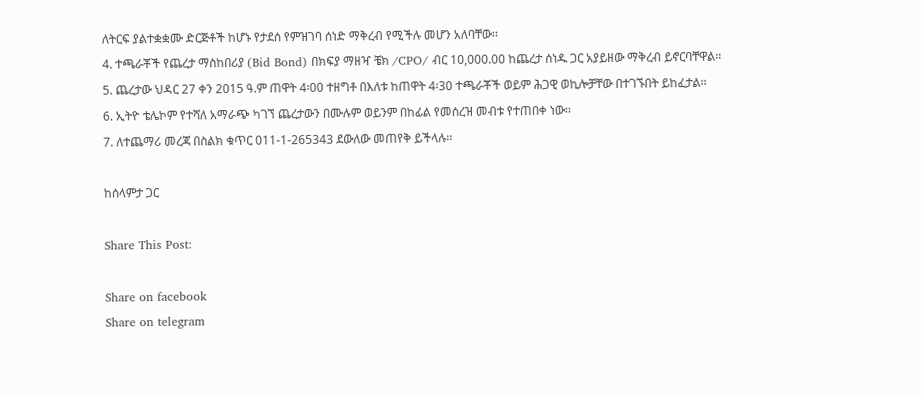ለትርፍ ያልተቋቋሙ ድርጅቶች ከሆኑ የታደሰ የምዝገባ ሰነድ ማቅረብ የሚችሉ መሆን አለባቸው፡፡
4. ተጫራቾች የጨረታ ማስከበሪያ (Bid Bond) በክፍያ ማዘዣ ቼክ /CPO/ ብር 10,000.00 ከጨረታ ሰነዱ ጋር አያይዘው ማቅረብ ይኖርባቸዋል፡፡
5. ጨረታው ህዳር 27 ቀን 2015 ዓ.ም ጠዋት 4፡00 ተዘግቶ በእለቱ ከጠዋት 4፡30 ተጫራቾች ወይም ሕጋዊ ወኪሎቻቸው በተገኙበት ይከፈታል፡፡
6. ኢትዮ ቴሌኮም የተሻለ አማራጭ ካገኘ ጨረታውን በሙሉም ወይንም በከፊል የመሰረዝ መብቱ የተጠበቀ ነው፡፡
7. ለተጨማሪ መረጃ በስልክ ቁጥር 011-1-265343 ደውለው መጠየቅ ይችላሉ፡፡

ከሰላምታ ጋር

Share This Post:

Share on facebook
Share on telegram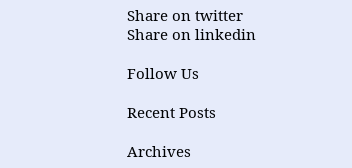Share on twitter
Share on linkedin

Follow Us

Recent Posts

Archives